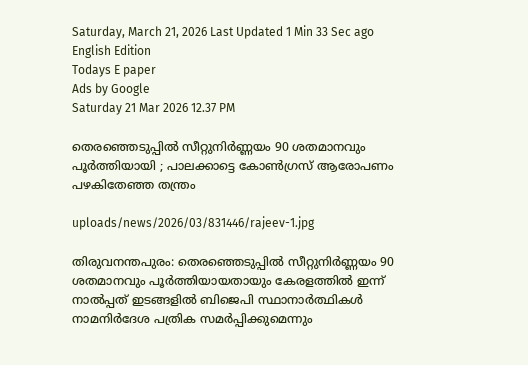Saturday, March 21, 2026 Last Updated 1 Min 33 Sec ago English Edition
Todays E paper
Ads by Google
Saturday 21 Mar 2026 12.37 PM

തെരഞ്ഞെടുപ്പില്‍ സീറ്റുനിര്‍ണ്ണയം 90 ശതമാനവും പൂര്‍ത്തിയായി ; പാലക്കാട്ടെ കോണ്‍ഗ്രസ് ആരോപണം പഴകിതേഞ്ഞ തന്ത്രം

uploads/news/2026/03/831446/rajeev-1.jpg

തിരുവനന്തപുരം: തെരഞ്ഞെടുപ്പില്‍ സീറ്റുനിര്‍ണ്ണയം 90 ശതമാനവും പൂര്‍ത്തിയായതായും കേരളത്തില്‍ ഇന്ന് നാല്‍പ്പത് ഇടങ്ങളില്‍ ബിജെപി സ്ഥാനാര്‍ത്ഥികള്‍ നാമനിര്‍ദേശ പത്രിക സമര്‍പ്പിക്കുമെന്നും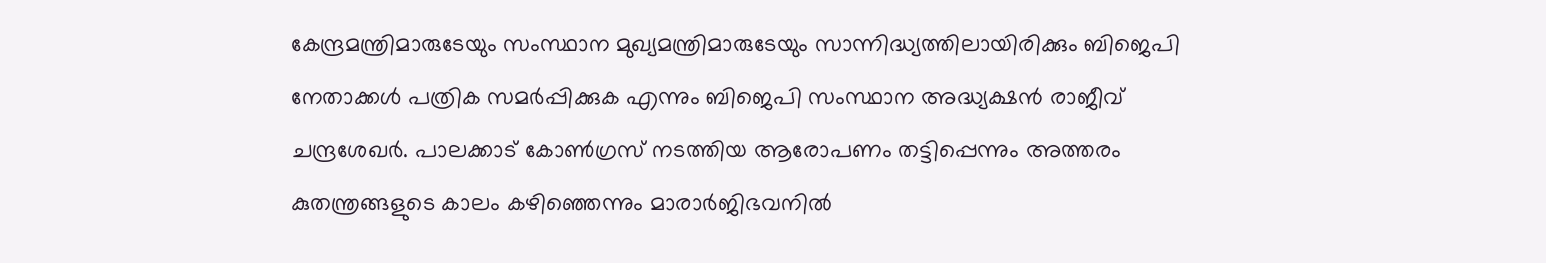കേന്ദ്രമന്ത്രിമാരുടേയും സംസ്ഥാന മുഖ്യമന്ത്രിമാരുടേയും സാന്നിദ്ധ്യത്തിലായിരിക്കും ബിജെപി നേതാക്കള്‍ പത്രിക സമര്‍പ്പിക്കുക എന്നും ബിജെപി സംസ്ഥാന അദ്ധ്യക്ഷന്‍ രാജീവ് ചന്ദ്രശേഖര്‍. പാലക്കാട് കോണ്‍ഗ്രസ് നടത്തിയ ആരോപണം തട്ടിപ്പെന്നും അത്തരം കുതന്ത്രങ്ങളുടെ കാലം കഴിഞ്ഞെന്നും മാരാര്‍ജിഭവനില്‍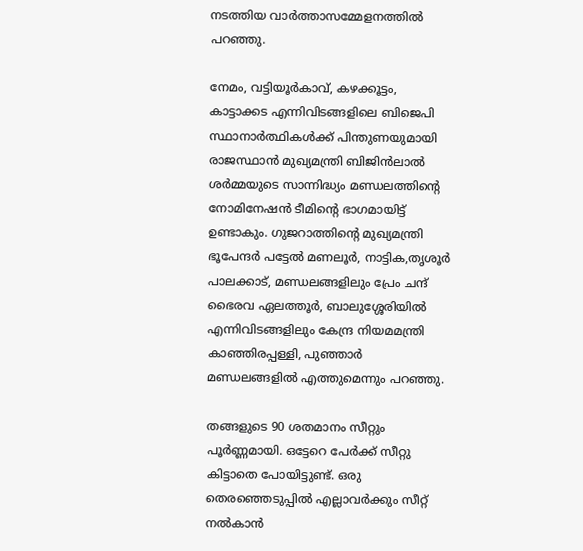നടത്തിയ വാര്‍ത്താസമ്മേളനത്തില്‍ പറഞ്ഞു.

നേമം, വട്ടിയൂര്‍കാവ്, കഴക്കൂട്ടം, കാട്ടാക്കട എന്നിവിടങ്ങളിലെ ബിജെപി സ്ഥാനാര്‍ത്ഥികള്‍ക്ക് പിന്തുണയുമായി രാജസ്ഥാന്‍ മുഖ്യമന്ത്രി ബിജിന്‍ലാല്‍ ശര്‍മ്മയുടെ സാന്നിദ്ധ്യം മണ്ഡലത്തിന്റെ നോമിനേഷന്‍ ടീമിന്റെ ഭാഗമായിട്ട് ഉണ്ടാകും. ഗുജറാത്തിന്റെ മുഖ്യമന്ത്രി ഭൂപേന്ദര്‍ പട്ടേല്‍ മണലൂര്‍, നാട്ടിക,തൃശൂര്‍ പാലക്കാട്, മണ്ഡലങ്ങളിലും പ്രേം ചന്ദ് ഭൈരവ ഏലത്തൂര്‍, ബാലുശ്ശേരിയില്‍ എന്നിവിടങ്ങളിലും കേന്ദ്ര നിയമമന്ത്രി കാഞ്ഞിരപ്പള്ളി, പുഞ്ഞാര്‍ മണ്ഡലങ്ങളില്‍ എത്തുമെന്നും പറഞ്ഞു.

തങ്ങളുടെ 90 ശതമാനം സീറ്റും പൂര്‍ണ്ണമായി. ഒട്ടേറെ പേര്‍ക്ക് സീറ്റു കിട്ടാതെ പോയിട്ടുണ്ട്. ഒരു തെരഞ്ഞെടുപ്പില്‍ എല്ലാവര്‍ക്കും സീറ്റ് നല്‍കാന്‍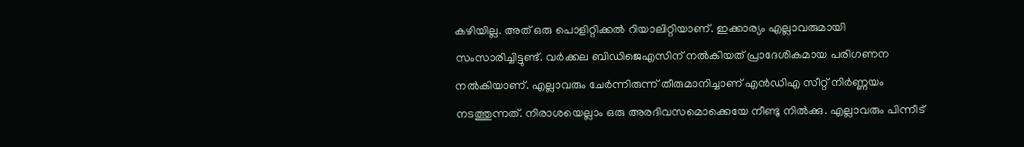കഴിയില്ല. അത് ഒരു പൊളിറ്റിക്കല്‍ റിയാലിറ്റിയാണ്. ഇക്കാര്യം എല്ലാവരുമായി സംസാരിച്ചിട്ടുണ്ട്. വര്‍ക്കല ബിഡിജെഎസിന് നല്‍കിയത് പ്രാദേശികമായ പരിഗണന നല്‍കിയാണ്. എല്ലാവരും ചേര്‍ന്നിരുന്ന് തീരുമാനിച്ചാണ് എന്‍ഡിഎ സീറ്റ് നിര്‍ണ്ണയം നടത്തുന്നത്. നിരാശയെല്ലാം ഒരു അരദിവസമൊക്കെയേ നീണ്ടു നില്‍ക്കു. എല്ലാവരും പിന്നീട്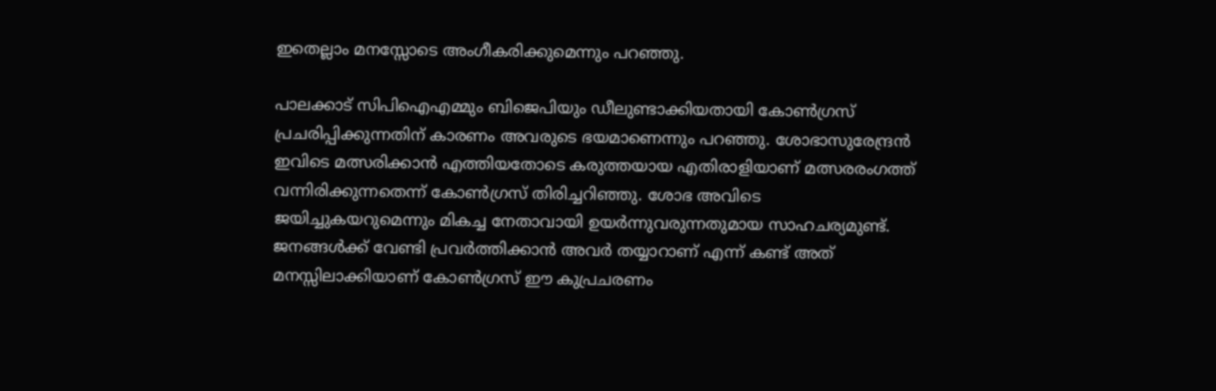ഇതെല്ലാം മനസ്സോടെ അംഗീകരിക്കുമെന്നും പറഞ്ഞു.

പാലക്കാട് സിപിഐഎമ്മും ബിജെപിയും ഡീലുണ്ടാക്കിയതായി കോണ്‍ഗ്രസ് പ്രചരിപ്പിക്കുന്നതിന് കാരണം അവരുടെ ഭയമാണെന്നും പറഞ്ഞു. ശോഭാസുരേന്ദ്രന്‍ ഇവിടെ മത്സരിക്കാന്‍ എത്തിയതോടെ കരുത്തയായ എതിരാളിയാണ് മത്സരരംഗത്ത് വന്നിരിക്കുന്നതെന്ന് കോണ്‍ഗ്രസ് തിരിച്ചറിഞ്ഞു. ശോഭ അവിടെ ജയിച്ചുകയറുമെന്നും മികച്ച നേതാവായി ഉയര്‍ന്നുവരുന്നതുമായ സാഹചര്യമുണ്ട്. ജനങ്ങള്‍ക്ക് വേണ്ടി പ്രവര്‍ത്തിക്കാന്‍ അവര്‍ തയ്യാറാണ് എന്ന് കണ്ട് അത് മനസ്സിലാക്കിയാണ് കോണ്‍ഗ്രസ് ഈ കുപ്രചരണം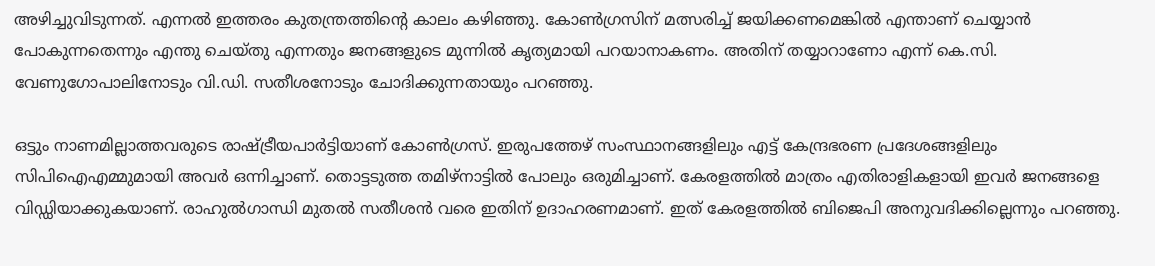അഴിച്ചുവിടുന്നത്. എന്നല്‍ ഇത്തരം കുതന്ത്രത്തിന്റെ കാലം കഴിഞ്ഞു. കോണ്‍ഗ്രസിന് മത്സരിച്ച് ജയിക്കണമെങ്കില്‍ എന്താണ് ചെയ്യാന്‍ പോകുന്നതെന്നും എന്തു ചെയ്തു എന്നതും ജനങ്ങളുടെ മുന്നില്‍ കൃത്യമായി പറയാനാകണം. അതിന് തയ്യാറാണോ എന്ന് കെ.സി. വേണുഗോപാലിനോടും വി.ഡി. സതീശനോടും ചോദിക്കുന്നതായും പറഞ്ഞു.

ഒട്ടും നാണമില്ലാത്തവരുടെ രാഷ്ട്രീയപാര്‍ട്ടിയാണ് കോണ്‍ഗ്രസ്. ഇരുപത്തേഴ് സംസ്ഥാനങ്ങളിലും എട്ട് കേന്ദ്രഭരണ പ്രദേശങ്ങളിലും സിപിഐഎമ്മുമായി അവര്‍ ഒന്നിച്ചാണ്. തൊട്ടടുത്ത തമിഴ്‌നാട്ടില്‍ പോലും ഒരുമിച്ചാണ്. കേരളത്തില്‍ മാത്രം എതിരാളികളായി ഇവര്‍ ജനങ്ങളെ വിഡ്ഡിയാക്കുകയാണ്. രാഹുല്‍ഗാന്ധി മുതല്‍ സതീശന്‍ വരെ ഇതിന് ഉദാഹരണമാണ്. ഇത് കേരളത്തില്‍ ബിജെപി അനുവദിക്കില്ലെന്നും പറഞ്ഞു.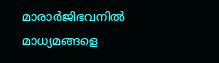മാരാര്‍ജിഭവനില്‍ മാധ്യമങ്ങളെ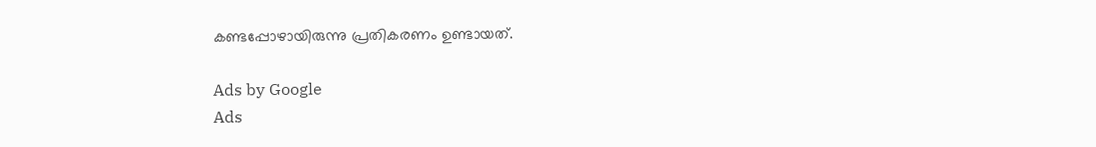കണ്ടപ്പോഴായിരുന്നു പ്രതികരണം ഉണ്ടായത്.

Ads by Google
Ads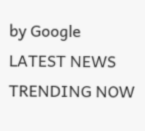by Google
LATEST NEWS
TRENDING NOW